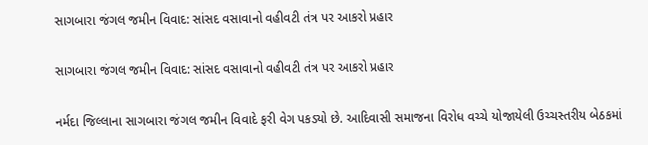સાગબારા જંગલ જમીન વિવાદ: સાંસદ વસાવાનો વહીવટી તંત્ર પર આકરો પ્રહાર

સાગબારા જંગલ જમીન વિવાદ: સાંસદ વસાવાનો વહીવટી તંત્ર પર આકરો પ્રહાર

નર્મદા જિલ્લાના સાગબારા જંગલ જમીન વિવાદે ફરી વેગ પકડ્યો છે. આદિવાસી સમાજના વિરોધ વચ્ચે યોજાયેલી ઉચ્ચસ્તરીય બેઠકમાં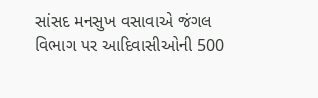સાંસદ મનસુખ વસાવાએ જંગલ વિભાગ પર આદિવાસીઓની 500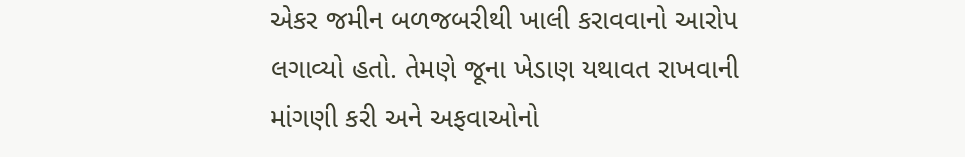એકર જમીન બળજબરીથી ખાલી કરાવવાનો આરોપ લગાવ્યો હતો. તેમણે જૂના ખેડાણ યથાવત રાખવાની માંગણી કરી અને અફવાઓનો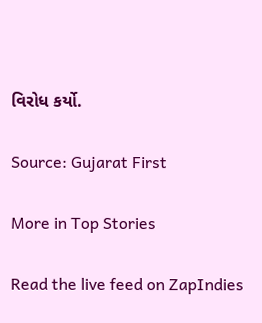વિરોધ કર્યો.

Source: Gujarat First

More in Top Stories

Read the live feed on ZapIndies